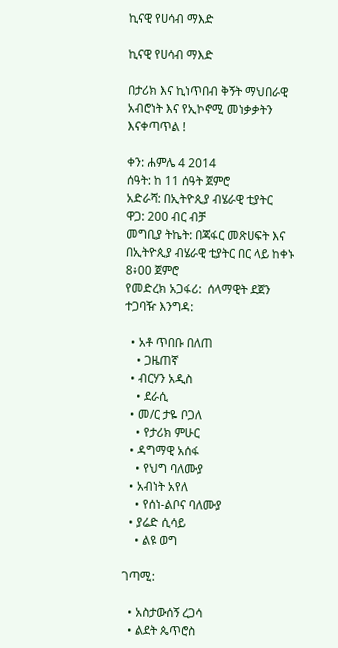ኪናዊ የሀሳብ ማእድ

ኪናዊ የሀሳብ ማእድ

በታሪክ እና ኪነጥበብ ቅኝት ማህበራዊ
አብሮነት እና የኢኮኖሚ መነቃቃትን እናቀጣጥል !

ቀን: ሐምሌ 4 2014
ሰዓት: ከ 11 ሰዓት ጀምሮ
አድራሻ: በኢትዮጲያ ብሄራዊ ቲያትር
ዋጋ: 200 ብር ብቻ
መግቢያ ትኬት: በጃፋር መጽሀፍት እና በኢትዮጲያ ብሄራዊ ቲያትር በር ላይ ከቀኑ 8፥00 ጀምሮ
የመድረክ አጋፋሪ:  ሰላማዊት ደጀን
ተጋባዥ እንግዳ:

  • አቶ ጥበቡ በለጠ
    • ጋዜጠኛ
  • ብርሃን አዲስ
    • ደራሲ
  • መ/ር ታዬ ቦጋለ
    • የታሪክ ምሁር
  • ዳግማዊ አሰፋ
    • የህግ ባለሙያ
  • አብነት አየለ
    • የሰነ-ልቦና ባለሙያ
  • ያሬድ ሲሳይ
    • ልዩ ወግ

ገጣሚ:

  • አስታውሰኝ ረጋሳ
  • ልደት ጴጥሮስ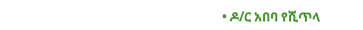• ዶ/ር አበባ የሺጥላ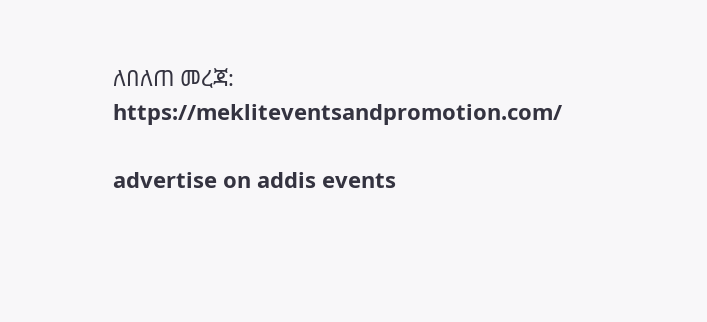ለበለጠ መረጃ: https://mekliteventsandpromotion.com/

advertise on addis events